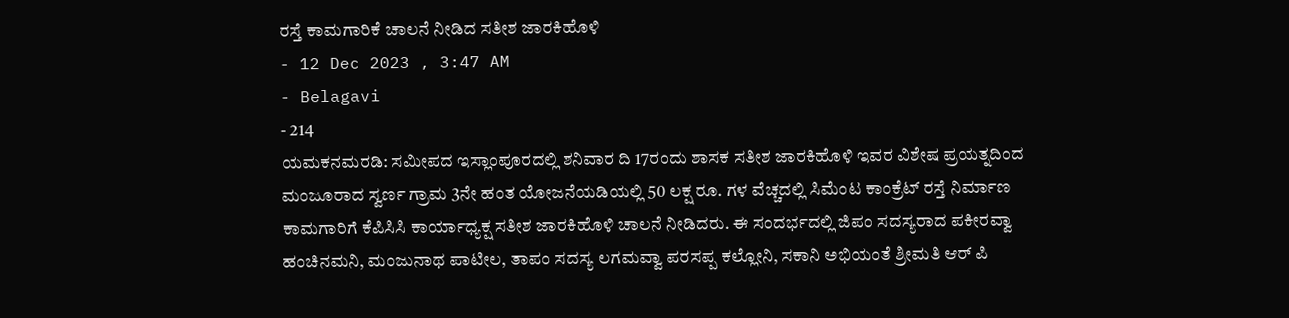ರಸ್ತೆ ಕಾಮಗಾರಿಕೆ ಚಾಲನೆ ನೀಡಿದ ಸತೀಶ ಜಾರಕಿಹೊಳಿ
- 12 Dec 2023 , 3:47 AM
- Belagavi
- 214
ಯಮಕನಮರಡಿ: ಸಮೀಪದ ಇಸ್ಲಾಂಪೂರದಲ್ಲಿ ಶನಿವಾರ ದಿ 17ರಂದು ಶಾಸಕ ಸತೀಶ ಜಾರಕಿಹೊಳಿ ಇವರ ವಿಶೇಷ ಪ್ರಯತ್ನದಿಂದ ಮಂಜೂರಾದ ಸ್ವರ್ಣ ಗ್ರಾಮ 3ನೇ ಹಂತ ಯೋಜನೆಯಡಿಯಲ್ಲಿ 50 ಲಕ್ಷ ರೂ. ಗಳ ವೆಚ್ಚದಲ್ಲಿ ಸಿಮೆಂಟ ಕಾಂಕ್ರೆಟ್ ರಸ್ತೆ ನಿರ್ಮಾಣ ಕಾಮಗಾರಿಗೆ ಕೆಪಿಸಿಸಿ ಕಾರ್ಯಾಧ್ಯಕ್ಷ ಸತೀಶ ಜಾರಕಿಹೊಳಿ ಚಾಲನೆ ನೀಡಿದರು. ಈ ಸಂದರ್ಭದಲ್ಲಿ ಜಿಪಂ ಸದಸ್ಯರಾದ ಪಕೀರವ್ವಾ ಹಂಚಿನಮನಿ, ಮಂಜುನಾಥ ಪಾಟೀಲ, ತಾಪಂ ಸದಸ್ಯ ಲಗಮವ್ವಾ ಪರಸಪ್ಪ ಕಲ್ಲೋನಿ, ಸಕಾನಿ ಅಭಿಯಂತೆ ಶ್ರೀಮತಿ ಆರ್ ಪಿ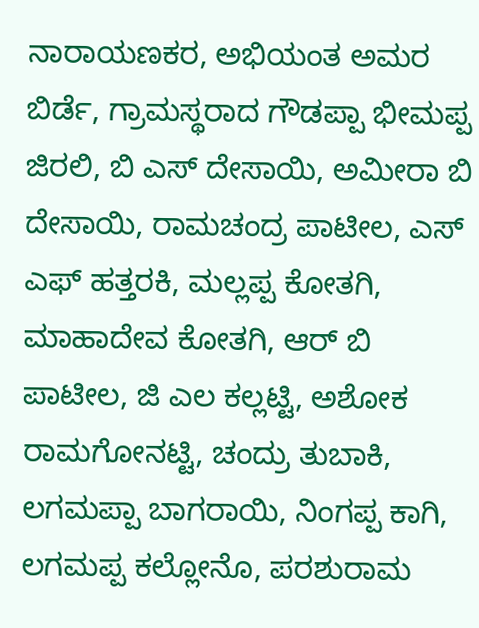ನಾರಾಯಣಕರ, ಅಭಿಯಂತ ಅಮರ ಬಿರ್ಡೆ, ಗ್ರಾಮಸ್ಥರಾದ ಗೌಡಪ್ಪಾ ಭೀಮಪ್ಪ ಜಿರಲಿ, ಬಿ ಎಸ್ ದೇಸಾಯಿ, ಅಮೀರಾ ಬಿ ದೇಸಾಯಿ, ರಾಮಚಂದ್ರ ಪಾಟೀಲ, ಎಸ್ ಎಫ್ ಹತ್ತರಕಿ, ಮಲ್ಲಪ್ಪ ಕೋತಗಿ, ಮಾಹಾದೇವ ಕೋತಗಿ, ಆರ್ ಬಿ ಪಾಟೀಲ, ಜಿ ಎಲ ಕಲ್ಲಟ್ಟಿ, ಅಶೋಕ ರಾಮಗೋನಟ್ಟಿ, ಚಂದ್ರು ತುಬಾಕಿ, ಲಗಮಪ್ಪಾ ಬಾಗರಾಯಿ, ನಿಂಗಪ್ಪ ಕಾಗಿ, ಲಗಮಪ್ಪ ಕಲ್ಲೋನೊ, ಪರಶುರಾಮ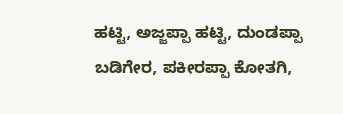ಹಟ್ಟಿ, ಅಜ್ಜಪ್ಪಾ ಹಟ್ಟಿ, ದುಂಡಪ್ಪಾ ಬಡಿಗೇರ, ಪಕೀರಪ್ಪಾ ಕೋತಗಿ,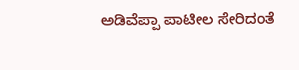ಅಡಿವೆಪ್ಪಾ ಪಾಟೀಲ ಸೇರಿದಂತೆ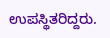ಉಪಸ್ಥಿತರಿದ್ದರು.